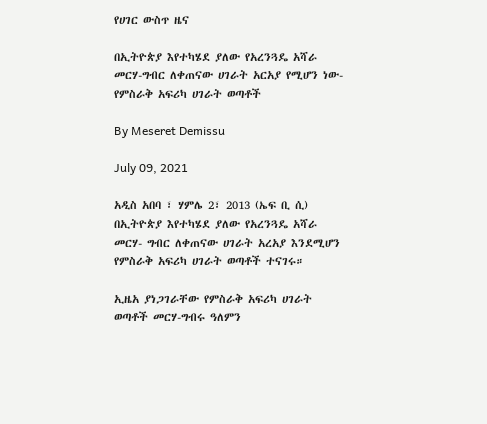የሀገር ውስጥ ዜና

በኢትዮጵያ እየተካሄደ ያለው የአረንጓዴ አሻራ መርሃ-ግብር ለቀጠናው ሀገራት አርአያ የሚሆን ነው- የምስራቅ አፍሪካ ሀገራት ወጣቶች

By Meseret Demissu

July 09, 2021

አዲስ አበባ ፣ ሃምሌ 2፣ 2013 (ኤፍ ቢ ሲ) በኢትዮጵያ እየተካሄደ ያለው የአረንጓዴ አሻራ መርሃ- ግብር ለቀጠናው ሀገራት አረአያ እንደሚሆን የምስራቅ አፍሪካ ሀገራት ወጣቶች ተናገሩ።

ኢዜአ ያነጋገራቸው የምስራቅ አፍሪካ ሀገራት ወጣቶች መርሃ-ግብሩ ዓለምን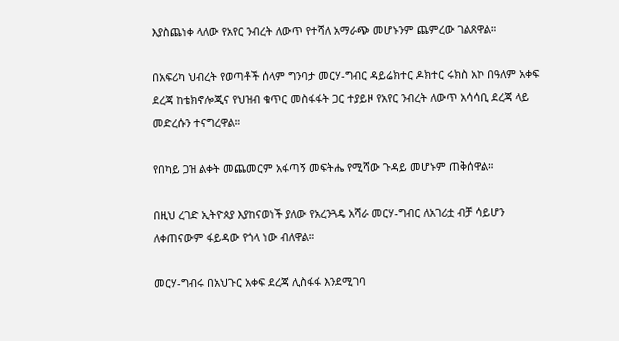እያስጨነቀ ላለው የአየር ንብረት ለውጥ የተሻለ አማራጭ መሆኑንም ጨምረው ገልጸዋል።

በአፍሪካ ህብረት የወጣቶች ሰላም ግንባታ መርሃ-ግብር ዳይሬክተር ዶክተር ሩክስ አኮ በዓለም አቀፍ ደረጃ ከቴክኖሎጂና የህዝብ ቁጥር መስፋፋት ጋር ተያይዞ የአየር ንብረት ለውጥ አሳሳቢ ደረጃ ላይ መድረሱን ተናግረዋል።

የበካይ ጋዝ ልቀት መጨመርም አፋጣኝ መፍትሔ የሚሻው ጉዳይ መሆኑም ጠቅሰዋል።

በዚህ ረገድ ኢትዮጰያ እያከናወነች ያለው የአረንጓዴ አሻራ መርሃ-ግብር ለአገሪቷ ብቻ ሳይሆን ለቀጠናውም ፋይዳው የጎላ ነው ብለዋል።

መርሃ-ግብሩ በአህጉር አቀፍ ደረጃ ሊስፋፋ እንደሚገባ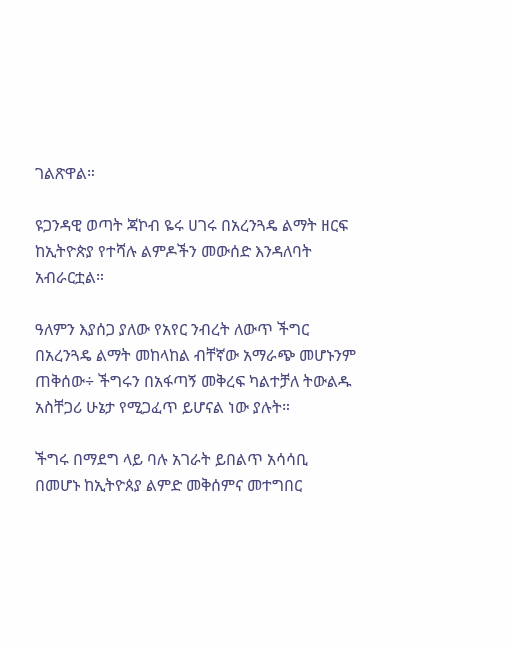ገልጽዋል።

ዩጋንዳዊ ወጣት ጃኮብ ዬሩ ሀገሩ በአረንጓዴ ልማት ዘርፍ ከኢትዮጵያ የተሻሉ ልምዶችን መውሰድ እንዳለባት አብራርቷል።

ዓለምን እያሰጋ ያለው የአየር ንብረት ለውጥ ችግር በአረንጓዴ ልማት መከላከል ብቸኛው አማራጭ መሆኑንም ጠቅሰው÷ ችግሩን በአፋጣኝ መቅረፍ ካልተቻለ ትውልዱ አስቸጋሪ ሁኔታ የሚጋፈጥ ይሆናል ነው ያሉት።

ችግሩ በማደግ ላይ ባሉ አገራት ይበልጥ አሳሳቢ በመሆኑ ከኢትዮጰያ ልምድ መቅሰምና መተግበር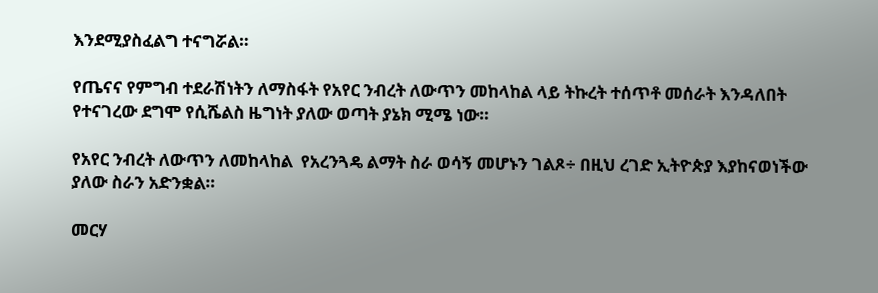እንደሚያስፈልግ ተናግሯል።

የጤናና የምግብ ተደራሽነትን ለማስፋት የአየር ንብረት ለውጥን መከላከል ላይ ትኩረት ተሰጥቶ መሰራት እንዳለበት የተናገረው ደግሞ የሲሼልስ ዜግነት ያለው ወጣት ያኔክ ሚሜ ነው።

የአየር ንብረት ለውጥን ለመከላከል  የአረንጓዴ ልማት ስራ ወሳኝ መሆኑን ገልጾ÷ በዚህ ረገድ ኢትዮጵያ እያከናወነችው ያለው ስራን አድንቋል።

መርሃ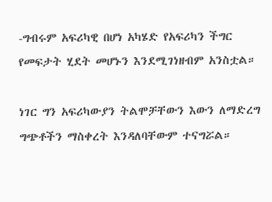-ግብሩም አፍሪካዊ በሆነ አካሄድ የአፍሪካን ችግር የመፍታት ሂደት መሆኑን እንደሚገነዘብም አንስቷል።

ነገር ግን አፍሪካውያን ትልሞቻቸውን እውን ለማድረግ ግጭቶችን ማስቀረት እንዳለባቸውም ተናግሯል።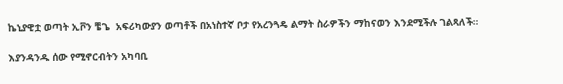ኬኒያዊቷ ወጣት ኢቮን ቼጌ  አፍሪካውያን ወጣቶች በአነስተኛ ቦታ የአረንጓዴ ልማት ስራዎችን ማከናወን እንደሚችሉ ገልጻለች።

እያንዳንዱ ሰው የሚኖርብትን አካባቢ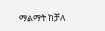ማልማት ከቻለ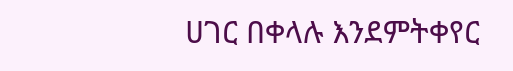ሀገር በቀላሉ እንደምትቀየር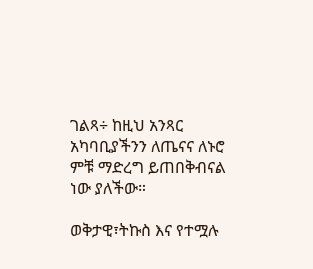ገልጻ÷ ከዚህ አንጻር አካባቢያችንን ለጤናና ለኑሮ ምቹ ማድረግ ይጠበቅብናል ነው ያለችው።

ወቅታዊ፣ትኩስ እና የተሟሉ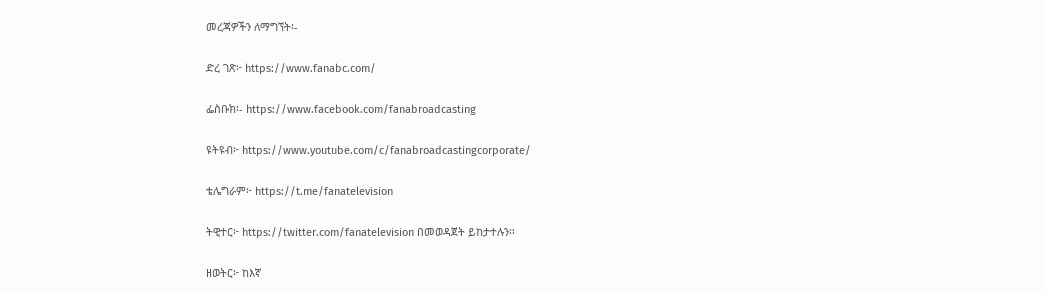መረጃዎችን ለማግኘት፡-

ድረ ገጽ፦ https://www.fanabc.com/

ፌስቡክ፡- https://www.facebook.com/fanabroadcasting

ዩትዩብ፦ https://www.youtube.com/c/fanabroadcastingcorporate/

ቴሌግራም፦ https://t.me/fanatelevision

ትዊተር፦ https://twitter.com/fanatelevision በመወዳጀት ይከታተሉን፡፡

ዘወትር፦ ከእኛ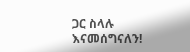ጋር ስላሉ እናመሰግናለን!